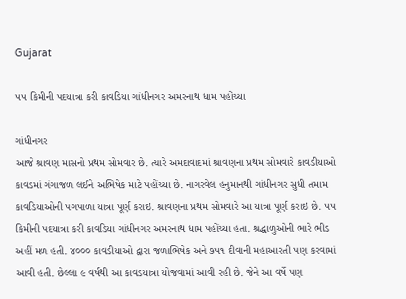Gujarat

૫૫ કિમીની પદયાત્રા કરી કાવડિયા ગાંધીનગર અમરનાથ ધામ પહોંચ્યા

ગાંધીનગર
આજે શ્રાવણ માસનો પ્રથમ સોમવાર છે. ત્યારે અમદાવાદમાં શ્રાવણના પ્રથમ સોમવારે કાવડીયાઓ કાવડમાં ગંગાજળ લઈને અભિષેક માટે પહોંચ્યા છે. નાગરવેલ હનુમાનથી ગાંધીનગર સુધી તમામ કાવડિયાઓની પગપાળા યાત્રા પૂર્ણ કરાઇ. શ્રાવણના પ્રથમ સોમવારે આ યાત્રા પૂર્ણ કરાઇ છે. ૫૫ કિમીની પદયાત્રા કરી કાવડિયા ગાંધીનગર અમરનાથ ધામ પહોંચ્યા હતા. શ્રદ્ધાળુઓની ભારે ભીડ અહીં મળ હતી. ૪૦૦૦ કાવડીયાઓ દ્વારા જળાભિષેક અને ૭૫૧ દીવાની મહાઆરતી પણ કરવામાં આવી હતી. છેલ્લા ૯ વર્ષથી આ કાવડયાત્રા યોજવામાં આવી રહી છે. જેને આ વર્ષે પણ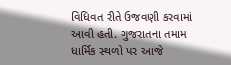વિધિવત રીતે ઉજવણી કરવામાં આવી હતી. ગુજરાતના તમામ ધાર્મિક સ્થળો પર આજે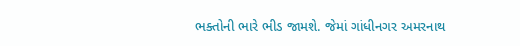ભક્તોની ભારે ભીડ જામશે. જેમાં ગાંધીનગર અમરનાથ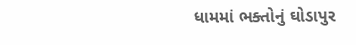ધામમાં ભક્તોનું ઘોડાપુર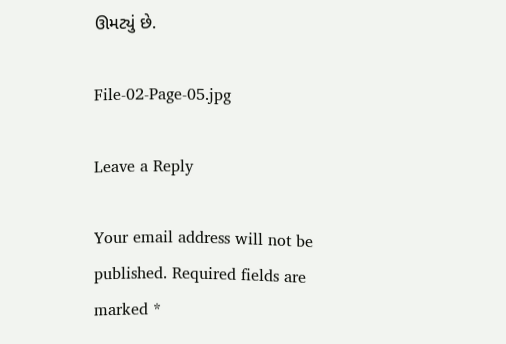ઊમટ્યું છે.

File-02-Page-05.jpg

Leave a Reply

Your email address will not be published. Required fields are marked *